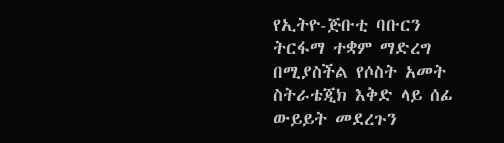የኢትዮ-ጅቡቲ ባቡርን ትርፋማ ተቋም ማድረግ በሚያስችል የሶስት አመት ስትራቴጂክ እቅድ ላይ ሰፊ ውይይት መደረጉን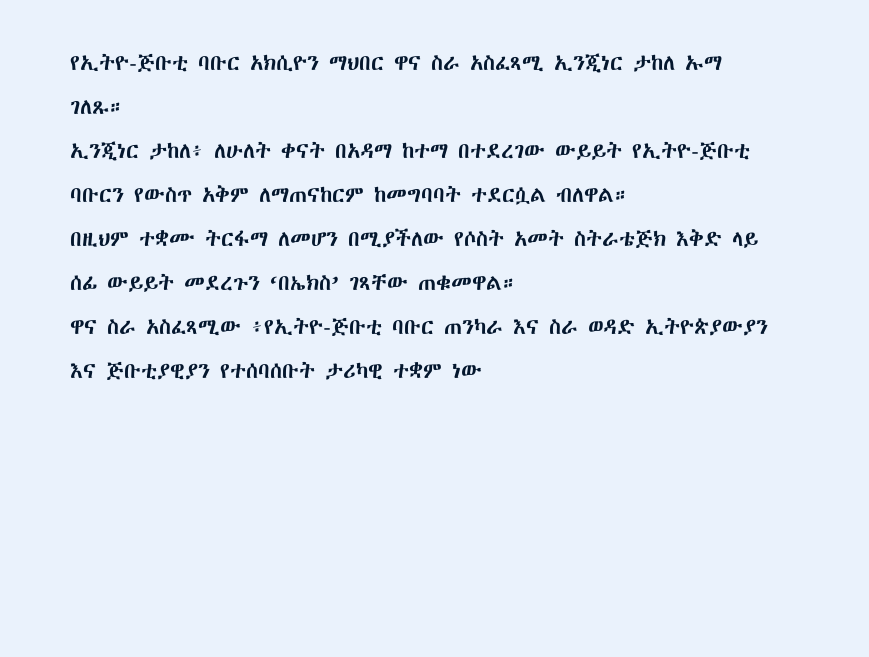የኢትዮ-ጅቡቲ ባቡር አክሲዮን ማህበር ዋና ስራ አስፈጻሚ ኢንጂነር ታከለ ኡማ ገለጹ።
ኢንጂነር ታከለ፥ ለሁለት ቀናት በአዳማ ከተማ በተደረገው ውይይት የኢትዮ-ጅቡቲ ባቡርን የውስጥ አቅም ለማጠናከርም ከመግባባት ተደርሷል ብለዋል።
በዚህም ተቋሙ ትርፋማ ለመሆን በሚያችለው የሶስት አመት ስትራቴጅክ እቅድ ላይ ሰፊ ውይይት መደረጉን ‘በኤክስ’ ገጻቸው ጠቁመዋል።
ዋና ስራ አስፈጻሚው ፥የኢትዮ-ጅቡቲ ባቡር ጠንካራ እና ስራ ወዳድ ኢትዮጵያውያን እና ጅቡቲያዊያን የተሰባሰቡት ታሪካዊ ተቋም ነው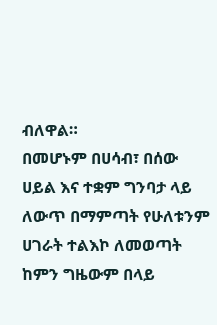ብለዋል።
በመሆኑም በሀሳብ፣ በሰው ሀይል እና ተቋም ግንባታ ላይ ለውጥ በማምጣት የሁለቱንም ሀገራት ተልእኮ ለመወጣት ከምን ግዜውም በላይ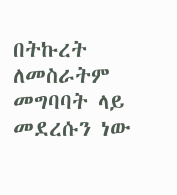በትኩረት ለመስራትም መግባባት ላይ መደረሱን ነው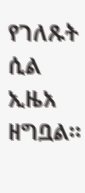የገለጹት ሲል ኢዜአ ዘግቧል።